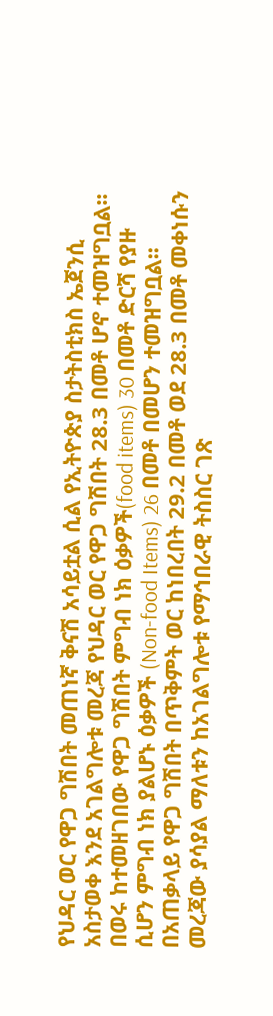የህዳር ወር የዋጋ ግሽበት መጠነኛ ቅናሽ አሳይቷል ሲል የኢትዮጵያ ስታትስቲክስ ኤጀንሲ አስታወቀ እንደ አገልግሎቱ መረጃ የህዳር ወር የዋጋ ግሽበት 28.3 በመቶ ሆኖ ተመዝግቧል፡፡
በወሩ ከተመዘገበው የዋጋ ግሽበት ምግብ ነክ ዕቃዎች(food items) 30 በመቶ ድርሻ የያዙ ሲሆን ምግብ ነክ ያልሆኑ ዕቃዎች (Non-food Items) 26 በመቶ በመሆን ተመዝግቧል፡፡
በአጠቃላይ የዋጋ ግሽበት በጥቅምት ወር ከነበረበት 29.2 በመቶ ወደ 28.3 በመቶ መቀነሱን መረጃው ያሳያል ማለቱን ከአገልግሎቱ የማኅበራዊ ትስስር ገጽ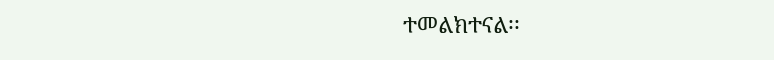ተመልክተናል፡፡